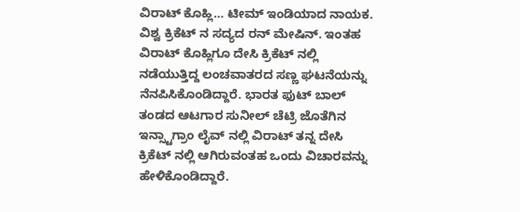ವಿರಾಟ್ ಕೊಹ್ಲಿ… ಟೀಮ್ ಇಂಡಿಯಾದ ನಾಯಕ. ವಿಶ್ವ ಕ್ರಿಕೆಟ್ ನ ಸದ್ಯದ ರನ್ ಮೇಷಿನ್. ಇಂತಹ ವಿರಾಟ್ ಕೊಹ್ಲಿಗೂ ದೇಸಿ ಕ್ರಿಕೆಟ್ ನಲ್ಲಿ ನಡೆಯುತ್ತಿದ್ದ ಲಂಚವಾತರದ ಸಣ್ಣ ಘಟನೆಯನ್ನು ನೆನಪಿಸಿಕೊಂಡಿದ್ದಾರೆ. ಭಾರತ ಫುಟ್ ಬಾಲ್ ತಂಡದ ಆಟಗಾರ ಸುನೀಲ್ ಚೆಟ್ರಿ ಜೊತೆಗಿನ ಇನ್ಸ್ಟಾಗ್ರಾಂ ಲೈವ್ ನಲ್ಲಿ ವಿರಾಟ್ ತನ್ನ ದೇಸಿ ಕ್ರಿಕೆಟ್ ನಲ್ಲಿ ಆಗಿರುವಂತಹ ಒಂದು ವಿಚಾರವನ್ನು ಹೇಳಿಕೊಂಡಿದ್ದಾರೆ.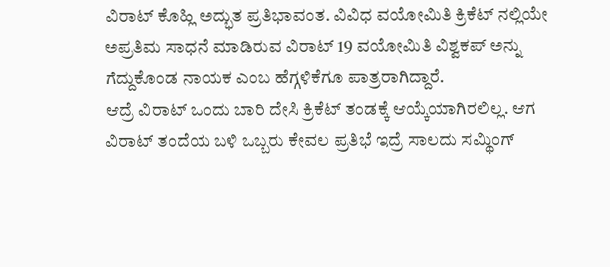ವಿರಾಟ್ ಕೊಹ್ಲಿ ಅದ್ಭುತ ಪ್ರತಿಭಾವಂತ. ವಿವಿಧ ವಯೋಮಿತಿ ಕ್ರಿಕೆಟ್ ನಲ್ಲಿಯೇ ಅಪ್ರತಿಮ ಸಾಧನೆ ಮಾಡಿರುವ ವಿರಾಟ್ 19 ವಯೋಮಿತಿ ವಿಶ್ವಕಪ್ ಅನ್ನು ಗೆದ್ದುಕೊಂಡ ನಾಯಕ ಎಂಬ ಹೆಗ್ಗಳಿಕೆಗೂ ಪಾತ್ರರಾಗಿದ್ದಾರೆ.
ಆದ್ರೆ ವಿರಾಟ್ ಒಂದು ಬಾರಿ ದೇಸಿ ಕ್ರಿಕೆಟ್ ತಂಡಕ್ಕೆ ಆಯ್ಕೆಯಾಗಿರಲಿಲ್ಲ. ಆಗ ವಿರಾಟ್ ತಂದೆಯ ಬಳಿ ಒಬ್ಬರು ಕೇವಲ ಪ್ರತಿಭೆ ಇದ್ರೆ ಸಾಲದು ಸಮ್ಥಿಂಗ್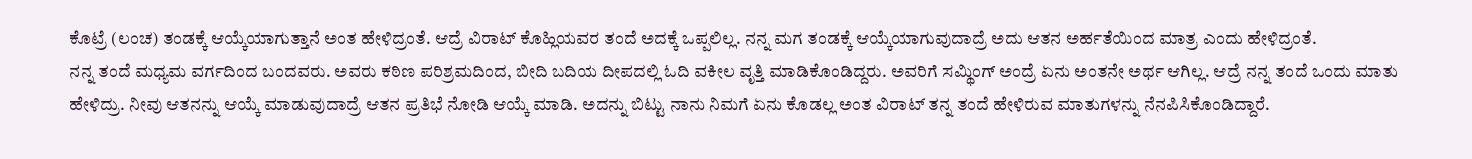ಕೊಟ್ರೆ (ಲಂಚ) ತಂಡಕ್ಕೆ ಆಯ್ಕೆಯಾಗುತ್ತಾನೆ ಅಂತ ಹೇಳಿದ್ರಂತೆ. ಆದ್ರೆ ವಿರಾಟ್ ಕೊಹ್ಲಿಯವರ ತಂದೆ ಅದಕ್ಕೆ ಒಪ್ಪಲಿಲ್ಲ. ನನ್ನ ಮಗ ತಂಡಕ್ಕೆ ಆಯ್ಕೆಯಾಗುವುದಾದ್ರೆ ಅದು ಆತನ ಅರ್ಹತೆಯಿಂದ ಮಾತ್ರ ಎಂದು ಹೇಳಿದ್ರಂತೆ.
ನನ್ನ ತಂದೆ ಮಧ್ಯಮ ವರ್ಗದಿಂದ ಬಂದವರು. ಅವರು ಕಠಿಣ ಪರಿಶ್ರಮದಿಂದ, ಬೀದಿ ಬದಿಯ ದೀಪದಲ್ಲಿ ಓದಿ ವಕೀಲ ವೃತ್ತಿ ಮಾಡಿಕೊಂಡಿದ್ದರು. ಅವರಿಗೆ ಸಮ್ಥಿಂಗ್ ಅಂದ್ರೆ ಏನು ಅಂತನೇ ಅರ್ಥ ಆಗಿಲ್ಲ. ಆದ್ರೆ ನನ್ನ ತಂದೆ ಒಂದು ಮಾತು ಹೇಳಿದ್ರು. ನೀವು ಆತನನ್ನು ಆಯ್ಕೆ ಮಾಡುವುದಾದ್ರೆ ಆತನ ಪ್ರತಿಭೆ ನೋಡಿ ಆಯ್ಕೆ ಮಾಡಿ. ಅದನ್ನು ಬಿಟ್ಟು ನಾನು ನಿಮಗೆ ಏನು ಕೊಡಲ್ಲ ಅಂತ ವಿರಾಟ್ ತನ್ನ ತಂದೆ ಹೇಳಿರುವ ಮಾತುಗಳನ್ನು ನೆನಪಿಸಿಕೊಂಡಿದ್ದಾರೆ.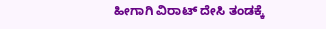ಹೀಗಾಗಿ ವಿರಾಟ್ ದೇಸಿ ತಂಡಕ್ಕೆ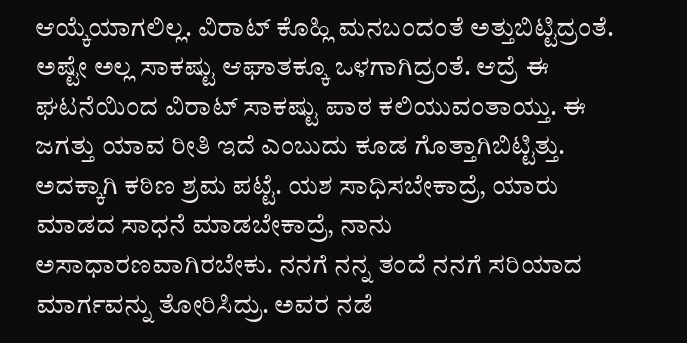ಆಯ್ಕೆಯಾಗಲಿಲ್ಲ. ವಿರಾಟ್ ಕೊಹ್ಲಿ ಮನಬಂದಂತೆ ಅತ್ತುಬಿಟ್ಟಿದ್ರಂತೆ. ಅಷ್ಟೇ ಅಲ್ಲ ಸಾಕಷ್ಟು ಆಘಾತಕ್ಕೂ ಒಳಗಾಗಿದ್ರಂತೆ. ಆದ್ರೆ ಈ ಘಟನೆಯಿಂದ ವಿರಾಟ್ ಸಾಕಷ್ಟು ಪಾಠ ಕಲಿಯುವಂತಾಯ್ತು. ಈ ಜಗತ್ತು ಯಾವ ರೀತಿ ಇದೆ ಎಂಬುದು ಕೂಡ ಗೊತ್ತಾಗಿಬಿಟ್ಟಿತ್ತು. ಅದಕ್ಕಾಗಿ ಕಠಿಣ ಶ್ರಮ ಪಟ್ಟೆ. ಯಶ ಸಾಧಿಸಬೇಕಾದ್ರೆ, ಯಾರು ಮಾಡದ ಸಾಧನೆ ಮಾಡಬೇಕಾದ್ರೆ, ನಾನು ಅಸಾಧಾರಣವಾಗಿರಬೇಕು. ನನಗೆ ನನ್ನ ತಂದೆ ನನಗೆ ಸರಿಯಾದ ಮಾರ್ಗವನ್ನು ತೋರಿಸಿದ್ರು. ಅವರ ನಡೆ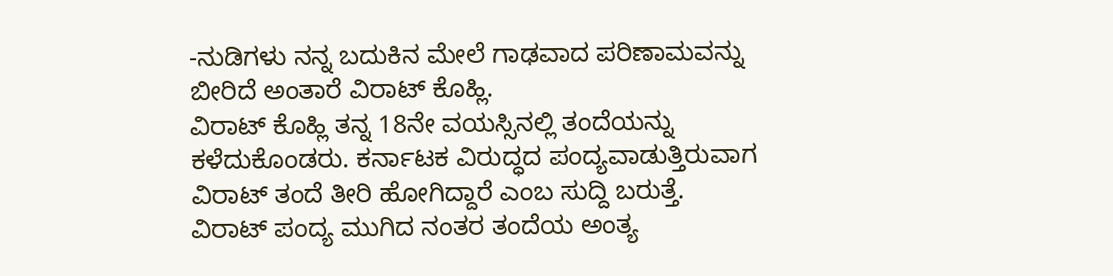-ನುಡಿಗಳು ನನ್ನ ಬದುಕಿನ ಮೇಲೆ ಗಾಢವಾದ ಪರಿಣಾಮವನ್ನು ಬೀರಿದೆ ಅಂತಾರೆ ವಿರಾಟ್ ಕೊಹ್ಲಿ.
ವಿರಾಟ್ ಕೊಹ್ಲಿ ತನ್ನ 18ನೇ ವಯಸ್ಸಿನಲ್ಲಿ ತಂದೆಯನ್ನು ಕಳೆದುಕೊಂಡರು. ಕರ್ನಾಟಕ ವಿರುದ್ಧದ ಪಂದ್ಯವಾಡುತ್ತಿರುವಾಗ ವಿರಾಟ್ ತಂದೆ ತೀರಿ ಹೋಗಿದ್ದಾರೆ ಎಂಬ ಸುದ್ದಿ ಬರುತ್ತೆ. ವಿರಾಟ್ ಪಂದ್ಯ ಮುಗಿದ ನಂತರ ತಂದೆಯ ಅಂತ್ಯ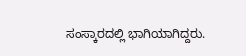ಸಂಸ್ಕಾರದಲ್ಲಿ ಭಾಗಿಯಾಗಿದ್ದರು.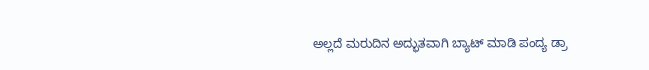ಅಲ್ಲದೆ ಮರುದಿನ ಅದ್ಭುತವಾಗಿ ಬ್ಯಾಟ್ ಮಾಡಿ ಪಂದ್ಯ ಡ್ರಾ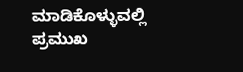ಮಾಡಿಕೊಳ್ಳುವಲ್ಲಿ ಪ್ರಮುಖ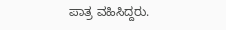ಪಾತ್ರ ವಹಿಸಿದ್ದರು.